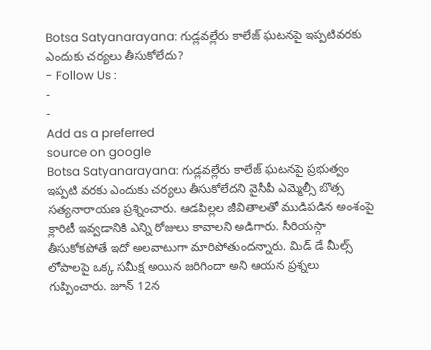Botsa Satyanarayana: గుడ్లవల్లేరు కాలేజ్ ఘటనపై ఇప్పటివరకు ఎందుకు చర్యలు తీసుకోలేదు?
- Follow Us :
-
-
Add as a preferred
source on google
Botsa Satyanarayana: గుడ్లవల్లేరు కాలేజ్ ఘటనపై ప్రభుత్వం ఇప్పటి వరకు ఎందుకు చర్యలు తీసుకోలేదని వైసీపీ ఎమ్మెల్సీ బొత్స సత్యనారాయణ ప్రశ్నించారు. ఆడపిల్లల జీవితాలతో ముడిపడిన అంశంపై క్లారిటీ ఇవ్వడానికి ఎన్ని రోజులు కావాలని అడిగారు. సీరియస్గా తీసుకోకపోతే ఇదో అలవాటుగా మారిపోతుందన్నారు. మిడ్ డే మీల్స్ లోపాలపై ఒక్క సమీక్ష అయిన జరిగిందా అని ఆయన ప్రశ్నలు గుప్పించారు. జూన్ 12న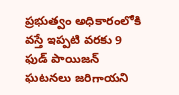ప్రభుత్వం అధికారంలోకి వస్తే ఇప్పటి వరకు 9 ఫుడ్ పాయిజన్ ఘటనలు జరిగాయని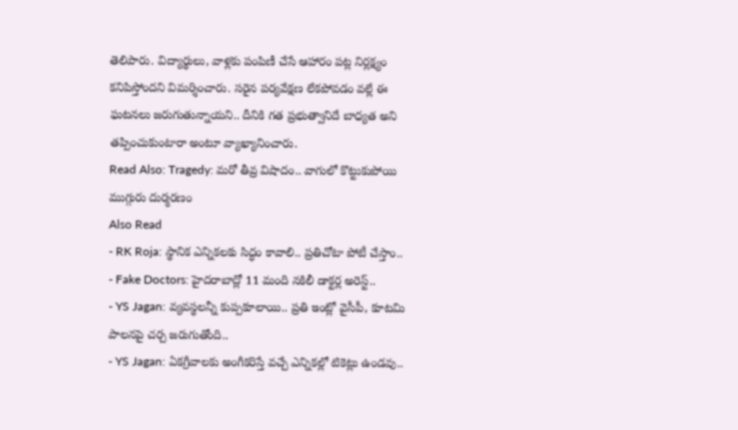తెలిపారు. విద్యార్థులు, వాళ్లకు పంపిణీ చేసే ఆహారం పట్ల నిర్లక్ష్యం కనిపిస్తోందని విమర్శించారు. సరైన పర్యవేక్షణ లేకపోవడం వల్లే ఈ ఘటనలు జరుగుతున్నాయని.. దీనికి గత ప్రభుత్వానిదే బాధ్యత అని తప్పించుకుంటారా అంటూ వ్యాఖ్యానించారు.
Read Also: Tragedy: మరో తీవ్ర విషాదం.. వాగులో కొట్టుకుపోయి ముగ్గురు దుర్మరణం
Also Read
- RK Roja: స్థానిక ఎన్నికలకు సిద్ధం కావాలి.. ప్రతిచోటా పోటీ చేస్తాం..
- Fake Doctors: హైదరాబాద్లో 11 మంది నకిలీ డాక్టర్ల అరెస్ట్..
- YS Jagan: వ్యవస్థలన్నీ కుప్పకూలాయి.. ప్రతి ఇంట్లో వైసీపీ, కూటమి పాలనపై చర్చ జరుగుతోంది..
- YS Jagan: ఏకగ్రీవాలకు అంగీకరిస్తే వచ్చే ఎన్నికల్లో టికెట్లు ఉండవు..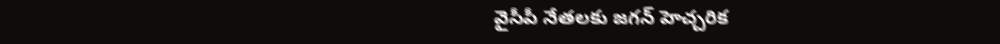వైసీపీ నేతలకు జగన్ హెచ్చరిక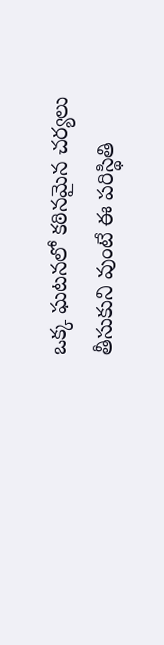ఒక్క ఘటనలో కఠినమైన చర్యలు తీసుకుని వుంటే ఈ పరిస్థితి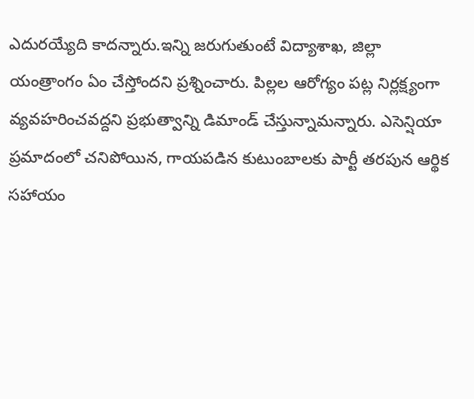ఎదురయ్యేది కాదన్నారు.ఇన్ని జరుగుతుంటే విద్యాశాఖ, జిల్లా యంత్రాంగం ఏం చేస్తోందని ప్రశ్నించారు. పిల్లల ఆరోగ్యం పట్ల నిర్లక్ష్యంగా వ్యవహరించవద్దని ప్రభుత్వాన్ని డిమాండ్ చేస్తున్నామన్నారు. ఎసెన్షియా ప్రమాదంలో చనిపోయిన, గాయపడిన కుటుంబాలకు పార్టీ తరపున ఆర్థిక సహాయం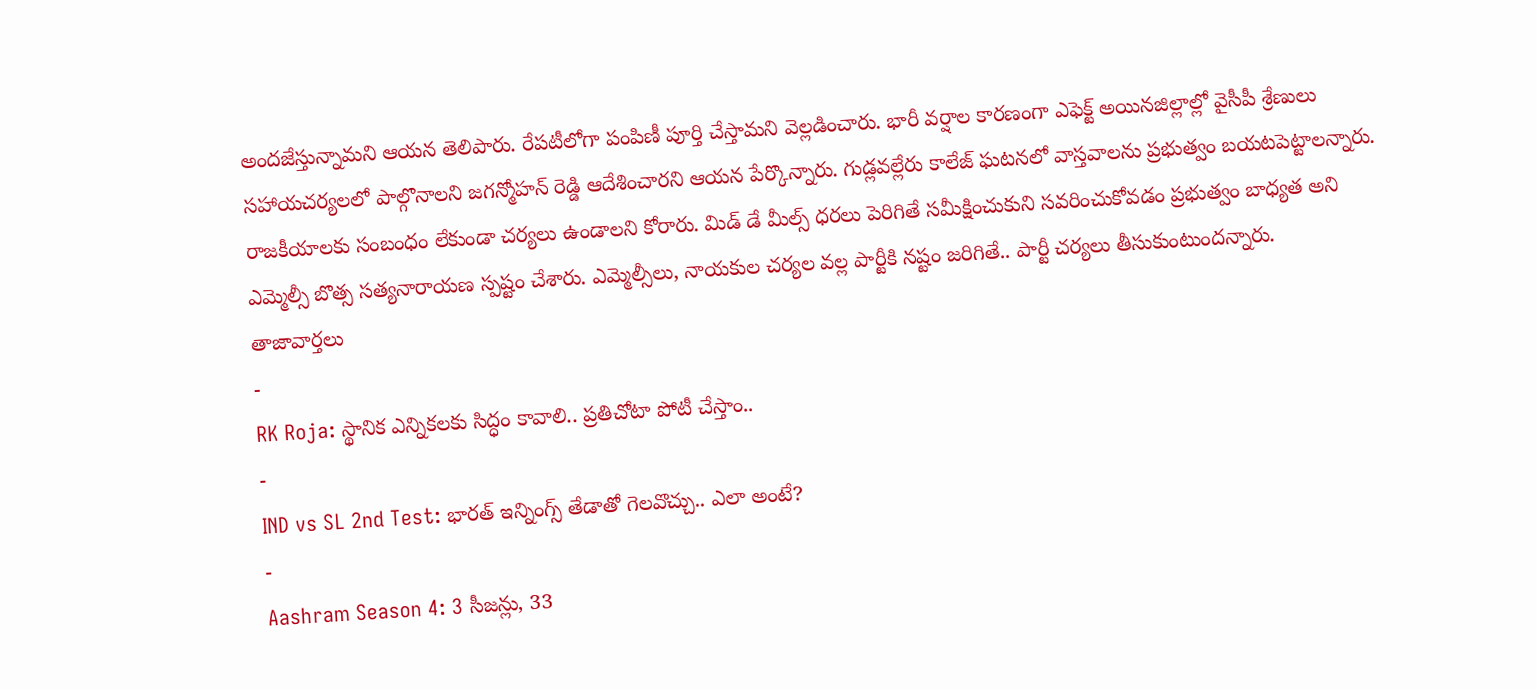అందజేస్తున్నామని ఆయన తెలిపారు. రేపటీలోగా పంపిణీ పూర్తి చేస్తామని వెల్లడించారు. భారీ వర్షాల కారణంగా ఎఫెక్ట్ అయినజిల్లాల్లో వైసీపీ శ్రేణులు సహాయచర్యలలో పాల్గొనాలని జగన్మోహన్ రెడ్డి ఆదేశించారని ఆయన పేర్కొన్నారు. గుడ్లవల్లేరు కాలేజ్ ఘటనలో వాస్తవాలను ప్రభుత్వం బయటపెట్టాలన్నారు. రాజకీయాలకు సంబంధం లేకుండా చర్యలు ఉండాలని కోరారు. మిడ్ డే మీల్స్ ధరలు పెరిగితే సమీక్షించుకుని సవరించుకోవడం ప్రభుత్వం బాధ్యత అని ఎమ్మెల్సీ బొత్స సత్యనారాయణ స్పష్టం చేశారు. ఎమ్మెల్సీలు, నాయకుల చర్యల వల్ల పార్టీకి నష్టం జరిగితే.. పార్టీ చర్యలు తీసుకుంటుందన్నారు.
తాజావార్తలు
-
RK Roja: స్థానిక ఎన్నికలకు సిద్ధం కావాలి.. ప్రతిచోటా పోటీ చేస్తాం..
-
IND vs SL 2nd Test: భారత్ ఇన్నింగ్స్ తేడాతో గెలవొచ్చు.. ఎలా అంటే?
-
Aashram Season 4: 3 సీజన్లు, 33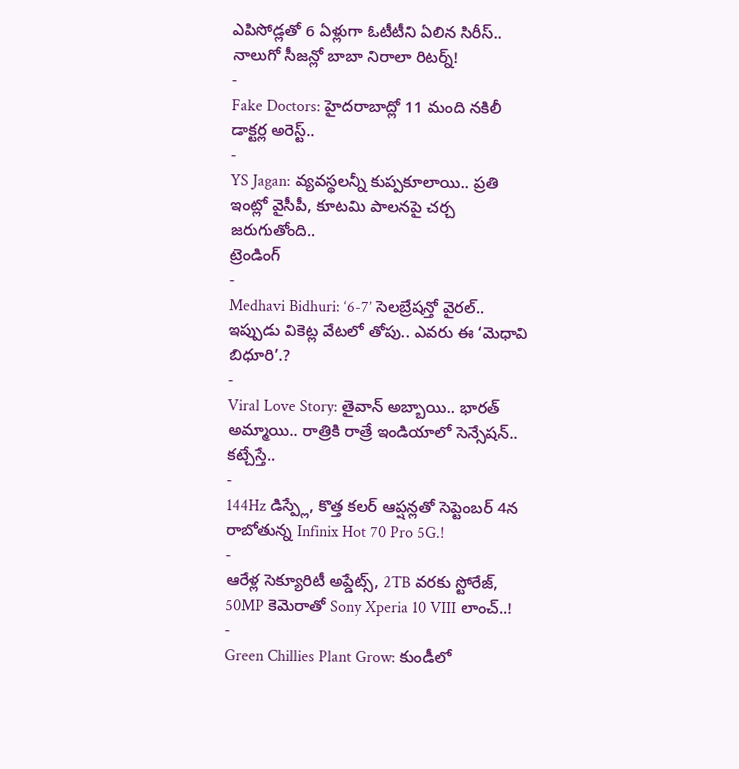ఎపిసోడ్లతో 6 ఏళ్లుగా ఓటీటీని ఏలిన సిరీస్.. నాలుగో సీజన్లో బాబా నిరాలా రిటర్న్!
-
Fake Doctors: హైదరాబాద్లో 11 మంది నకిలీ డాక్టర్ల అరెస్ట్..
-
YS Jagan: వ్యవస్థలన్నీ కుప్పకూలాయి.. ప్రతి ఇంట్లో వైసీపీ, కూటమి పాలనపై చర్చ జరుగుతోంది..
ట్రెండింగ్
-
Medhavi Bidhuri: ‘6-7’ సెలబ్రేషన్తో వైరల్.. ఇప్పుడు వికెట్ల వేటలో తోపు.. ఎవరు ఈ ‘మెధావి బిధూరి’.?
-
Viral Love Story: తైవాన్ అబ్బాయి.. భారత్ అమ్మాయి.. రాత్రికి రాత్రే ఇండియాలో సెన్సేషన్.. కట్చేస్తే..
-
144Hz డిస్ప్లే, కొత్త కలర్ ఆప్షన్లతో సెప్టెంబర్ 4న రాబోతున్న Infinix Hot 70 Pro 5G.!
-
ఆరేళ్ల సెక్యూరిటీ అప్డేట్స్, 2TB వరకు స్టోరేజ్, 50MP కెమెరాతో Sony Xperia 10 VIII లాంచ్..!
-
Green Chillies Plant Grow: కుండీలో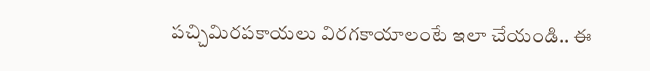పచ్చిమిరపకాయలు విరగకాయాలంటే ఇలా చేయండి.. ఈ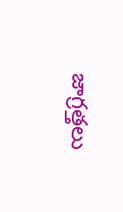జాగ్రత్తలు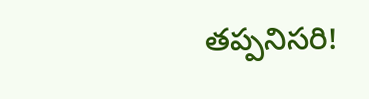తప్పనిసరి!